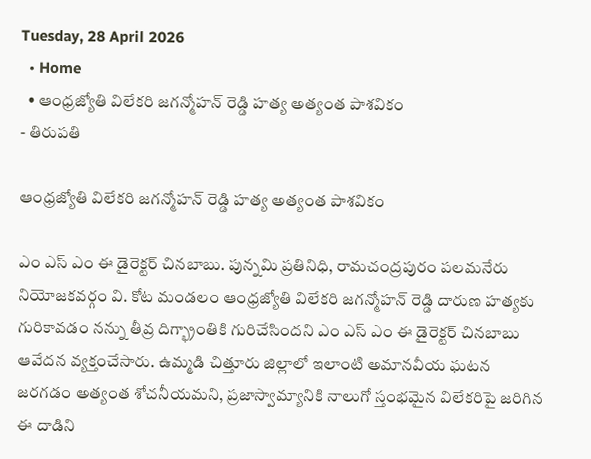Tuesday, 28 April 2026
  • Home
  • ఆంధ్రజ్యోతి విలేకరి జగన్మోహన్ రెడ్డి హత్య అత్యంత పాశవికం
- తిరుపతి

ఆంధ్రజ్యోతి విలేకరి జగన్మోహన్ రెడ్డి హత్య అత్యంత పాశవికం

ఎం ఎస్ ఎం ఈ డైరెక్టర్ చినబాబు. పున్నమి ప్రతినిధి, రామచంద్రపురం పలమనేరు నియోజకవర్గం వి. కోట మండలం ఆంధ్రజ్యోతి విలేకరి జగన్మోహన్ రెడ్డి దారుణ హత్యకు గురికావడం నన్ను తీవ్ర దిగ్భ్రాంతికి గురిచేసిందని ఎం ఎస్ ఎం ఈ డైరెక్టర్ చినబాబు ఆవేదన వ్యక్తంచేసారు. ఉమ్మడి చిత్తూరు జిల్లాలో ఇలాంటి అమానవీయ ఘటన జరగడం అత్యంత శోచనీయమని, ప్రజాస్వామ్యానికి నాలుగో స్తంభమైన విలేకరిపై జరిగిన ఈ దాడిని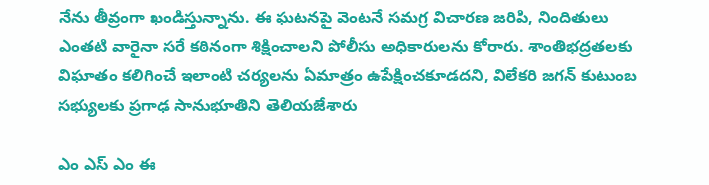నేను తీవ్రంగా ఖండిస్తున్నాను. ఈ ఘటనపై వెంటనే సమగ్ర విచారణ జరిపి, నిందితులు ఎంతటి వారైనా సరే కఠినంగా శిక్షించాలని పోలీసు అధికారులను కోరారు. శాంతిభద్రతలకు విఘాతం కలిగించే ఇలాంటి చర్యలను ఏమాత్రం ఉపేక్షించకూడదని, విలేకరి జగన్ కుటుంబ సభ్యులకు ప్రగాఢ సానుభూతిని తెలియజేశారు

ఎం ఎస్ ఎం ఈ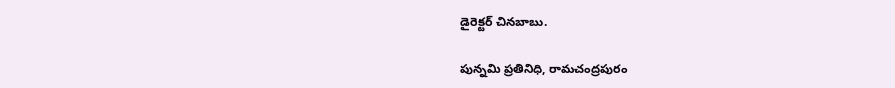డైరెక్టర్ చినబాబు.

పున్నమి ప్రతినిధి, రామచంద్రపురం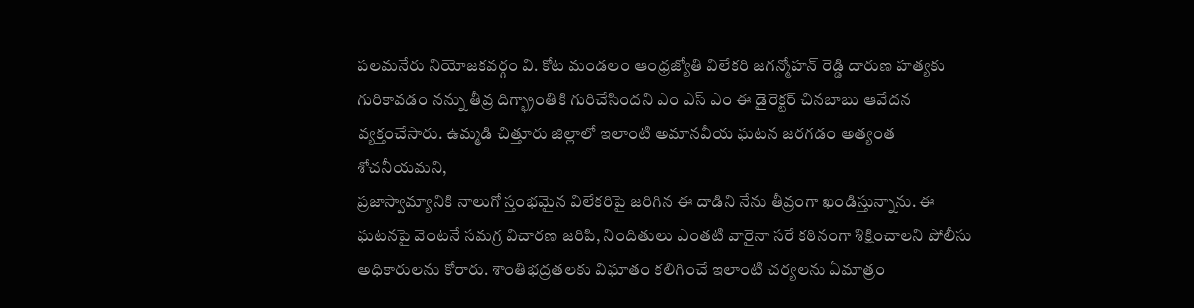పలమనేరు నియోజకవర్గం వి. కోట మండలం ఆంధ్రజ్యోతి విలేకరి జగన్మోహన్ రెడ్డి దారుణ హత్యకు గురికావడం నన్ను తీవ్ర దిగ్భ్రాంతికి గురిచేసిందని ఎం ఎస్ ఎం ఈ డైరెక్టర్ చినబాబు ఆవేదన వ్యక్తంచేసారు. ఉమ్మడి చిత్తూరు జిల్లాలో ఇలాంటి అమానవీయ ఘటన జరగడం అత్యంత శోచనీయమని,
ప్రజాస్వామ్యానికి నాలుగో స్తంభమైన విలేకరిపై జరిగిన ఈ దాడిని నేను తీవ్రంగా ఖండిస్తున్నాను. ఈ ఘటనపై వెంటనే సమగ్ర విచారణ జరిపి, నిందితులు ఎంతటి వారైనా సరే కఠినంగా శిక్షించాలని పోలీసు అధికారులను కోరారు. శాంతిభద్రతలకు విఘాతం కలిగించే ఇలాంటి చర్యలను ఏమాత్రం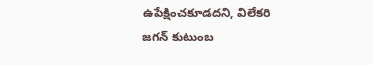ఉపేక్షించకూడదని, విలేకరి
జగన్ కుటుంబ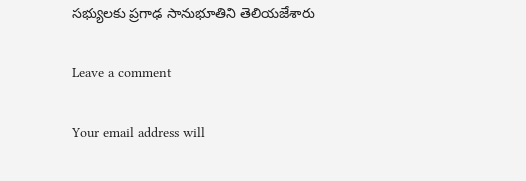సభ్యులకు ప్రగాఢ సానుభూతిని తెలియజేశారు

Leave a comment

Your email address will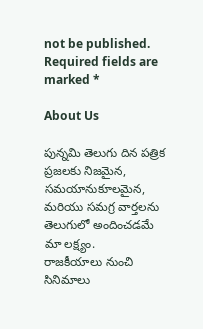not be published. Required fields are marked *

About Us

పున్నమి తెలుగు దిన పత్రిక ప్రజలకు నిజమైన, సమయానుకూలమైన, మరియు సమగ్ర వార్తలను తెలుగులో అందించడమే మా లక్ష్యం.
రాజకీయాలు నుంచి సినిమాలు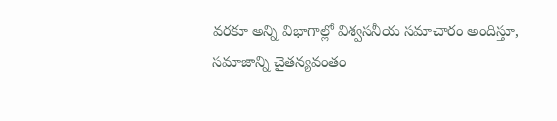వరకూ అన్ని విభాగాల్లో విశ్వసనీయ సమాచారం అందిస్తూ, సమాజాన్ని చైతన్యవంతం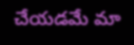చేయడమే మా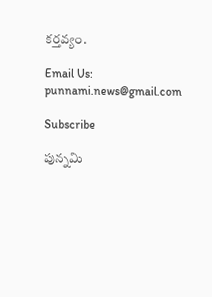కర్తవ్యం.

Email Us: punnami.news@gmail.com

Subscribe

పున్నమి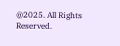@2025. All Rights Reserved.